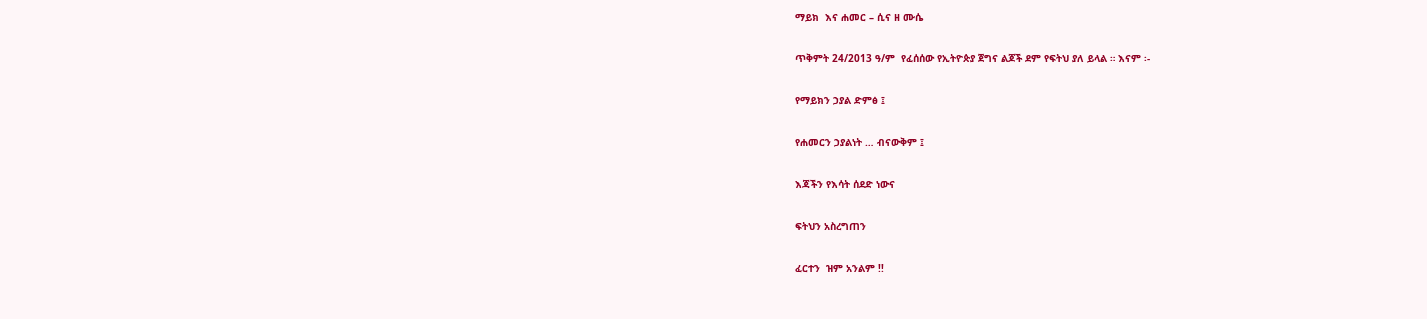ማይክ  እና ሐመር – ሲና ዘ ሙሴ

ጥቅምት 24/2013 ዓ/ም  የፈሰሰው የኢትዮጵያ ጀግና ልጆች ደም የፍትህ ያለ ይላል ። እናም ፡-

የማይክን ኃያል ድምፅ ፤

የሐመርን ኃያልነት … ብናውቅም ፤

እጃችን የእሳት ሰደድ ነውና

ፍትህን አስረግጠን

ፈርተን  ዝም አንልም !!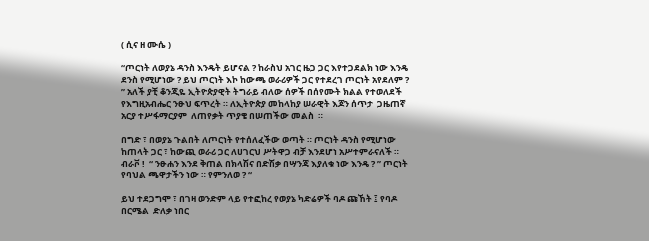( ሲና ዘ ሙሴ )

“ጦርነት ለወያኔ ዳንስ እንዴት ይሆናል ? ከራስህ አገር ዜጋ ጋር እየተጋደልክ ነው እንዴ ደንስ የሚሆነው ? ይህ ጦርነት እኮ ከውጫ ወራሪዎች ጋር የተደረገ ጦርነት አየደለም ? ” አለች ያቺ ቆንጂዬ ኢትዮጵያዊት ትግራይ ብለው ሰዎች በሰየሙት ክልል የተወለደች የእግዚአብሔር ንፁህ ፍጥረት ። ለኢትዮጵያ መከላከያ ሠራዊት እጆን ሰጥታ  ጋዜጠኛ አርያ ተሥፋማርያም  ለጠየቃት ጥያቄ በሠጠችው መልስ  ።

በግድ ፣ በወያኔ ጉልበት ለጦርነት የተሰለፈችው ወጣት ። ጦርነት ዳንስ የሚሆነው ከጠላት ጋር ፣ ከውጪ ወራሪ ጋር ለሀገርህ ሥትዋጋ ብቻ እንደሆነ አሥተምራናለች ። ብራቮ !  “ ንፁሐን እንደ ቅጠል በክላሽና በድሽቃ በሣንጃ እያለቁ ነው እንዴ ? ” ጦርነት የባህል ጫዋታችን ነው ። የምንለወ ? “

ይህ ተደጋግሞ ፣ በገዛ ወንድም ላይ የተፎከረ የወያኔ ካድሬዎች ባዶ ጩኸት ፤ የባዶ በርሜል  ድለቃ ነበር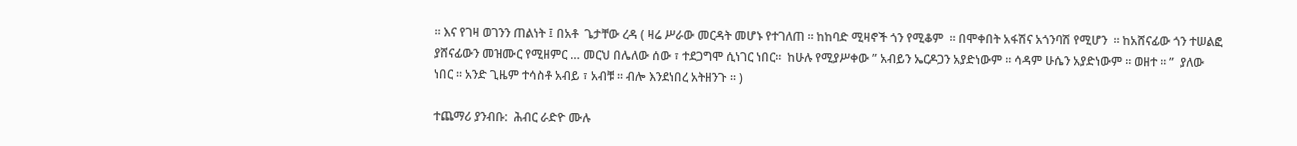። እና የገዛ ወገንን ጠልነት ፤ በአቶ  ጌታቸው ረዳ ( ዛሬ ሥራው መርዳት መሆኑ የተገለጠ ። ከከባድ ሚዛኖች ጎን የሚቆም  ። በሞቀበት አፋሽና አጎንባሽ የሚሆን  ። ከአሸናፊው ጎን ተሠልፎ ያሸናፊውን መዝሙር የሚዘምር … መርህ በሌለው ሰው ፣ ተደጋግሞ ሲነገር ነበር።  ከሁሉ የሚያሥቀው ” አብይን ኤርዶጋን አያድነውም ። ሳዳም ሁሴን አያድነውም ። ወዘተ ። ”  ያለው ነበር ። አንድ ጊዜም ተሳስቶ አብይ ፣ አብቹ ። ብሎ እንደነበረ አትዘንጉ ። )

ተጨማሪ ያንብቡ:  ሕብር ራድዮ ሙሉ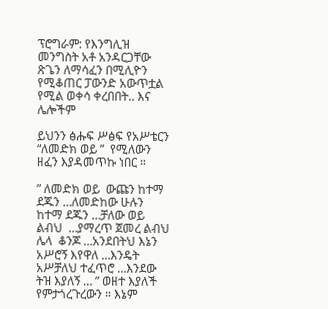ፕሮግራም: የእንግሊዝ መንግስት አቶ አንዳርጋቸው ጽጌን ለማሳፈን በሚሊዮን የሚቆጠር ፓውንድ አውጥቷል የሚል ወቀሳ ቀረበበት.. እና ሌሎችም

ይህንን ፅሑፍ ሥፅፍ የአሥቴርን “ለመድክ ወይ ”  የሚለውን ዘፈን እያዳመጥኩ ነበር ።

” ለመድክ ወይ  ውጩን ከተማ ደጁን …ለመድከው ሁሉን ከተማ ደጁን …ቻለው ወይ ልብህ  …ያማረጥ ጀመረ ልብህ ሌላ  ቆንጆ …አንደበትህ እኔን አሥሮኝ እየዋለ …እንዴት አሥቻለህ ተፈጥሮ …እንደው ትዝ እያለኝ … ” ወዘተ እያለች የምታጎረጉረውን ። እኔም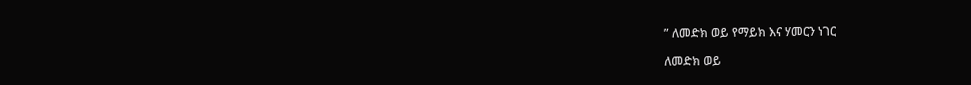” ለመድክ ወይ የማይክ እና ሃመርን ነገር

ለመድክ ወይ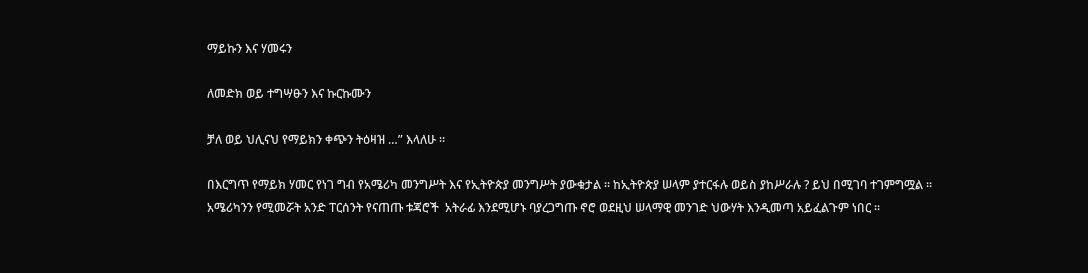ማይኩን እና ሃመሩን

ለመድክ ወይ ተግሣፁን እና ኩርኩሙን

ቻለ ወይ ህሊናህ የማይክን ቀጭን ትዕዛዝ …” እላለሁ ።

በእርግጥ የማይክ ሃመር የነገ ግብ የአሜሪካ መንግሥት እና የኢትዮጵያ መንግሥት ያውቁታል ። ከኢትዮጵያ ሠላም ያተርፋሉ ወይስ ያከሥራሉ ? ይህ በሚገባ ተገምግሟል ። አሜሪካንን የሚመሯት አንድ ፐርሰንት የናጠጡ ቱጃሮች  አትራፊ እንደሚሆኑ ባያረጋግጡ ኖሮ ወደዚህ ሠላማዊ መንገድ ህውሃት እንዲመጣ አይፈልጉም ነበር ።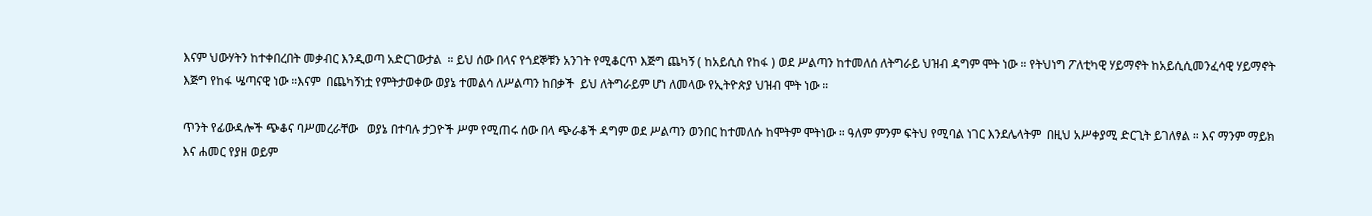እናም ህውሃትን ከተቀበረበት መቃብር እንዲወጣ አድርገውታል  ። ይህ ሰው በላና የጎደኞቹን አንገት የሚቆርጥ እጅግ ጨካኝ ( ከአይሲስ የከፋ ) ወደ ሥልጣን ከተመለሰ ለትግራይ ህዝብ ዳግም ሞት ነው ። የትህነግ ፖለቲካዊ ሃይማኖት ከአይሲሲመንፈሳዊ ሃይማኖት እጅግ የከፋ ሤጣናዊ ነው ።እናም  በጨካኝነቷ የምትታወቀው ወያኔ ተመልሳ ለሥልጣን ከበቃች  ይህ ለትግራይም ሆነ ለመላው የኢትዮጵያ ህዝብ ሞት ነው ።

ጥንት የፊውዳሎች ጭቆና ባሥመረራቸው   ወያኔ በተባሉ ታጋዮች ሥም የሚጠሩ ሰው በላ ጭራቆች ዳግም ወደ ሥልጣን ወንበር ከተመለሱ ከሞትም ሞትነው ። ዓለም ምንም ፍትህ የሚባል ነገር እንደሌላትም  በዚህ አሥቀያሚ ድርጊት ይገለፃል ። እና ማንም ማይክ እና ሐመር የያዘ ወይም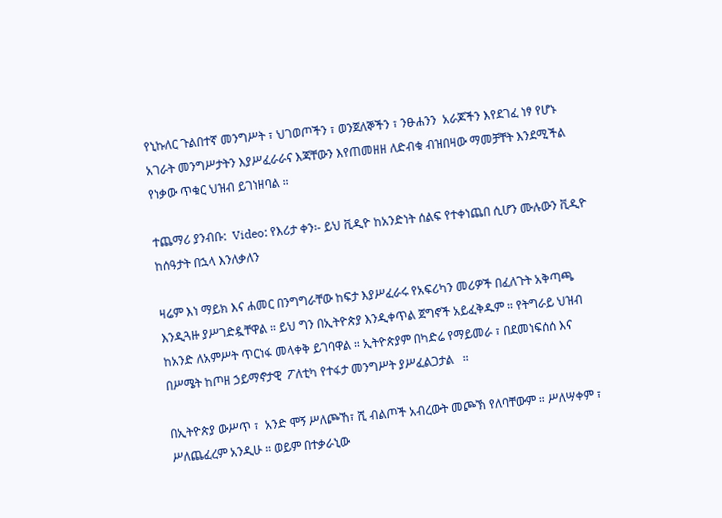የኒኩለር ጉልበተኛ መንግሥት ፣ ህገወጦችን ፣ ወንጀለኞችን ፣ ንፁሐንን  አራጆችን እየደገፈ ነፃ የሆኑ አገራት መንግሥታትን እያሥፈራራና እጃቸውን እየጠመዘዘ ለድብቁ ብዝበዛው ማመቻቸት እንደሚችል የነቃው ጥቁር ህዝብ ይገነዘባል ።

ተጨማሪ ያንብቡ:  Video: የእሪታ ቀን፡- ይህ ቪዲዮ ከአንድነት ሰልፍ የተቀነጨበ ሲሆን ሙሉውን ቪዲዮ ከሰዓታት በኋላ እንለቃለን

ዛሬም እነ ማይክ እና ሐመር በንግግራቸው ከፍታ እያሥፈራሩ የአፍሪካን መሪዎች በፈለጉት አቅጣጫ እንዲጓዙ ያሥገድዷቸዋል ። ይህ ግን በኢትዮጵያ እንዲቀጥል ጀግኖች አይፈቅዱም ። የትግራይ ህዝብ ከአንድ ለአምሥት ጥርነፋ መላቀቅ ይገባዋል ። ኢትዮጵያም በካድሬ የማይመራ ፣ በደመነፍሰሰ እና በሥሜት ከጦዘ ኃይማኖታዊ  ፖለቲካ የተፋታ መንግሥት ያሥፈልጋታል   ።

በኢትዮጵያ ውሥጥ ፣  አንድ ሞኝ ሥለጮኸ፣ ሺ ብልጦች አብረውት መጮኽ የለባቸውም ። ሥለሣቀም ፣ ሥለጨፈረም አንዲሁ ። ወይም በተቃራኒው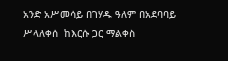አንድ አሥመሳይ በገሃዱ ዓለም በአደባባይ ሥላለቀሰ  ከእርሱ ጋር ማልቀስ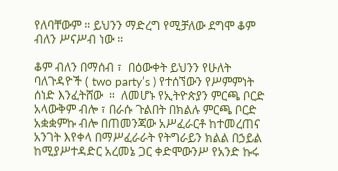የለባቸውም ። ይህንን ማድረግ የሚቻለው ደግሞ ቆም ብለን ሥናሥብ ነው ።

ቆም ብለን በማሰብ ፣  በዕውቀት ይህንን የሁለት ባለጉዳዮች ( two party’s ) የተሰኘውን የሥምምነት ሰነድ እንፈትሸው  ።  ለመሆኑ የኢትዮጵያን ምርጫ ቦርድ አላውቅም ብሎ ፣ በራሱ ጉልበት በክልሉ ምርጫ ቦርድ አቋቋምኩ ብሎ በጠመንጃው አሥፈራርቶ ከተመረጠና አንገት እየቀላ በማሥፈራራት የትግራይን ክልል በኃይል ከሚያሥተዳድር አረመኔ ጋር ቀድሞውንሥ የአንድ ኩሩ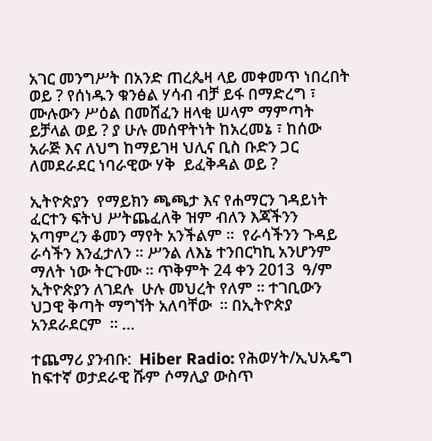አገር መንግሥት በአንድ ጠረጴዛ ላይ መቀመጥ ነበረበት ወይ ? የሰነዱን ቁንፅል ሃሳብ ብቻ ይፋ በማድረግ ፣ ሙሉውን ሥዕል በመሸፈን ዘላቂ ሠላም ማምጣት ይቻላል ወይ ? ያ ሁሉ መሰዋትነት ከአረመኔ ፣ ከሰው አራጅ እና ለህግ ከማይገዛ ህሊና ቢስ ቡድን ጋር ለመደራደር ነባራዊው ሃቅ  ይፈቅዳል ወይ ?

ኢትዮጵያን  የማይክን ጫጫታ እና የሐማርን ገዳይነት ፈርተን ፍትህ ሥትጨፈለቅ ዝም ብለን እጃችንን አጣምረን ቆመን ማየት አንችልም ።  የራሳችንን ጉዳይ ራሳችን እንፈታለን ። ሥንል ለእኔ ተንበርካኪ አንሆንም ማለት ነው ትርጉሙ ። ጥቅምት 24 ቀን 2013  ዓ/ም ኢትዮጵያን ለገደሉ  ሁሉ መህረት የለም ። ተገቢውን ህጋዊ ቅጣት ማግኘት አለባቸው  ። በኢትዮጵያ አንደራደርም  ። …

ተጨማሪ ያንብቡ:  Hiber Radio: የሕወሃት/ኢህአዴግ ከፍተኛ ወታደራዊ ሹም ሶማሊያ ውስጥ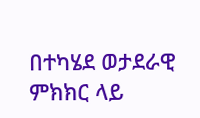በተካሄደ ወታደራዊ ምክክር ላይ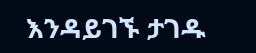እንዳይገኙ ታገዱ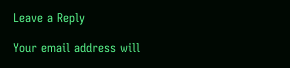Leave a Reply

Your email address will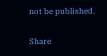not be published.

Share